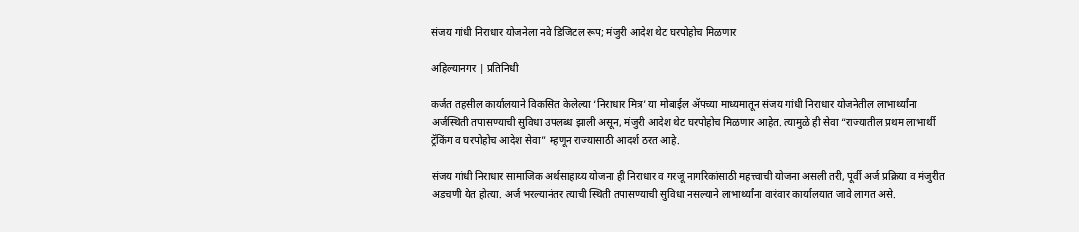संजय गांधी निराधार योजनेला नवे डिजिटल रूप; मंजुरी आदेश थेट घरपोहोच मिळणार

अहिल्यानगर | प्रतिनिधी

कर्जत तहसील कार्यालयाने विकसित केलेल्या ‘निराधार मित्र’ या मोबाईल ॲपच्या माध्यमातून संजय गांधी निराधार योजनेतील लाभार्थ्यांना अर्जस्थिती तपासण्याची सुविधा उपलब्ध झाली असून, मंजुरी आदेश थेट घरपोहोच मिळणार आहेत. त्यामुळे ही सेवा “राज्यातील प्रथम लाभार्थी ट्रॅकिंग व घरपोहोच आदेश सेवा” म्हणून राज्यासाठी आदर्श ठरत आहे.

संजय गांधी निराधार सामाजिक अर्थसाहाय्य योजना ही निराधार व गरजू नागरिकांसाठी महत्त्वाची योजना असली तरी, पूर्वी अर्ज प्रक्रिया व मंजुरीत अडचणी येत होत्या. अर्ज भरल्यानंतर त्याची स्थिती तपासण्याची सुविधा नसल्याने लाभार्थ्यांना वारंवार कार्यालयात जावे लागत असे.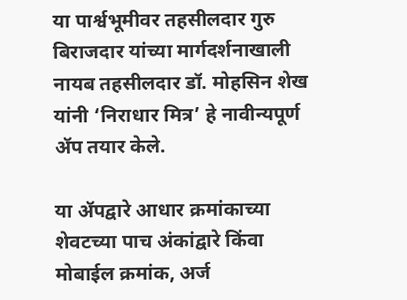या पार्श्वभूमीवर तहसीलदार गुरु बिराजदार यांच्या मार्गदर्शनाखाली नायब तहसीलदार डॉ. मोहसिन शेख यांनी ‘निराधार मित्र’ हे नावीन्यपूर्ण ॲप तयार केले.

या ॲपद्वारे आधार क्रमांकाच्या शेवटच्या पाच अंकांद्वारे किंवा मोबाईल क्रमांक, अर्ज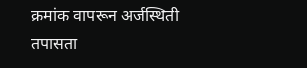क्रमांक वापरून अर्जस्थिती तपासता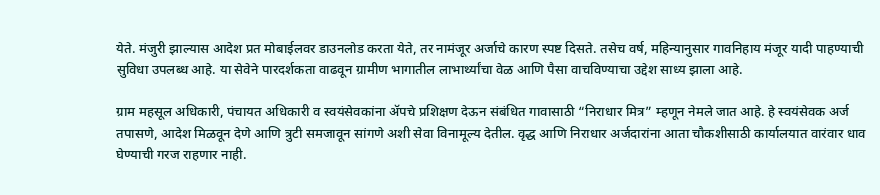येते. मंजुरी झाल्यास आदेश प्रत मोबाईलवर डाउनलोड करता येते, तर नामंजूर अर्जाचे कारण स्पष्ट दिसते. तसेच वर्ष, महिन्यानुसार गावनिहाय मंजूर यादी पाहण्याची सुविधा उपलब्ध आहे. या सेवेने पारदर्शकता वाढवून ग्रामीण भागातील लाभार्थ्यांचा वेळ आणि पैसा वाचविण्याचा उद्देश साध्य झाला आहे.

ग्राम महसूल अधिकारी, पंचायत अधिकारी व स्वयंसेवकांना ॲपचे प्रशिक्षण देऊन संबंधित गावासाठी “निराधार मित्र” म्हणून नेमले जात आहे. हे स्वयंसेवक अर्ज तपासणे, आदेश मिळवून देणे आणि त्रुटी समजावून सांगणे अशी सेवा विनामूल्य देतील. वृद्ध आणि निराधार अर्जदारांना आता चौकशीसाठी कार्यालयात वारंवार धाव घेण्याची गरज राहणार नाही.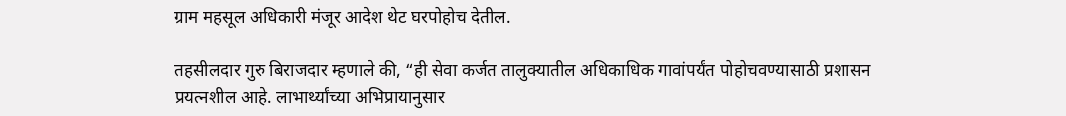ग्राम महसूल अधिकारी मंजूर आदेश थेट घरपोहोच देतील.

तहसीलदार गुरु बिराजदार म्हणाले की, “ही सेवा कर्जत तालुक्यातील अधिकाधिक गावांपर्यंत पोहोचवण्यासाठी प्रशासन प्रयत्नशील आहे. लाभार्थ्यांच्या अभिप्रायानुसार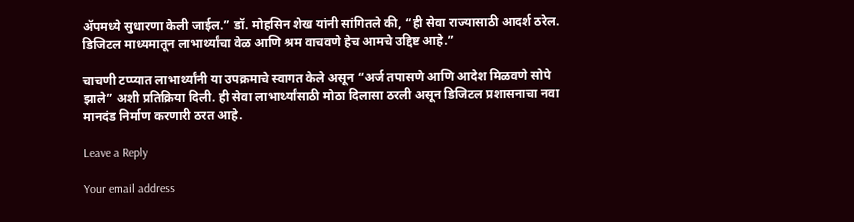ॲपमध्ये सुधारणा केली जाईल.” डॉ. मोहसिन शेख यांनी सांगितले की, “ही सेवा राज्यासाठी आदर्श ठरेल. डिजिटल माध्यमातून लाभार्थ्यांचा वेळ आणि श्रम वाचवणे हेच आमचे उद्दिष्ट आहे.”

चाचणी टप्प्यात लाभार्थ्यांनी या उपक्रमाचे स्वागत केले असून “अर्ज तपासणे आणि आदेश मिळवणे सोपे झाले” अशी प्रतिक्रिया दिली. ही सेवा लाभार्थ्यांसाठी मोठा दिलासा ठरली असून डिजिटल प्रशासनाचा नवा मानदंड निर्माण करणारी ठरत आहे.

Leave a Reply

Your email address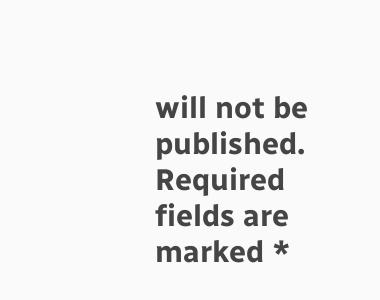will not be published. Required fields are marked *